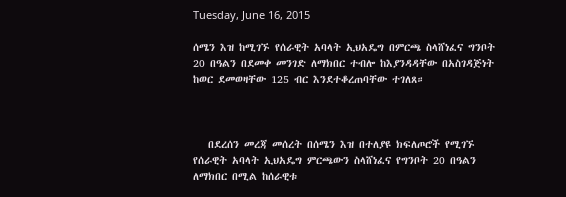Tuesday, June 16, 2015

ሰሜን እዝ ከሚገኙ የሰራዊት አባላት ኢህአዴግ በምርጫ ስላሸነፈና ግንቦት 20 በዓልን በደመቀ መንገድ ለማክበር ተብሎ ከእያንዳዳቸው በአስገዳጅነት ከወር ደመወዛቸው 125 ብር እንደተቆረጠባቸው ተገለጸ።



   በደረሰን መረጃ መሰረት በሰሜን እዝ በተለያዩ ክፍለጦሮች የሚገኙ የሰራዊት አባላት ኢህአዴግ ምርጫውን ስላሸነፈና የግንቦት 20 በዓልን ለማክበር በሚል ከሰራዊቱ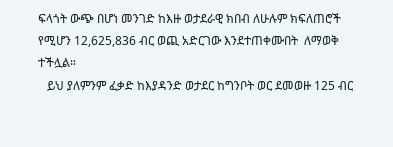ፍላጎት ውጭ በሆነ መንገድ ከእዙ ወታደራዊ ክበብ ለሁሉም ክፍለጠሮች የሚሆን 12,625,836 ብር ወጪ አድርገው እንደተጠቀሙበት  ለማወቅ ተችሏል።
   ይህ ያለምንም ፈቃድ ከእያዳንድ ወታደር ከግንቦት ወር ደመወዙ 125 ብር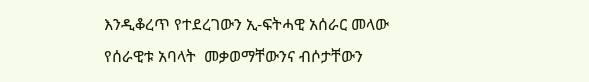እንዲቆረጥ የተደረገውን ኢ-ፍትሓዊ አሰራር መላው የሰራዊቱ አባላት  መቃወማቸውንና ብሶታቸውን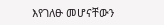እየገለፁ መሆናቸውን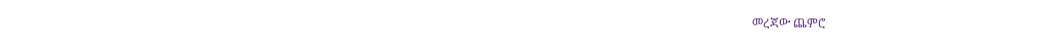መረጃው ጨምሮ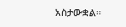አስታውቋል።